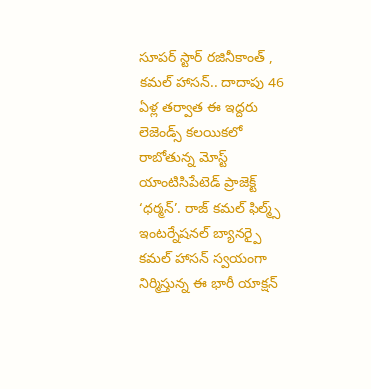సూపర్ స్టార్ రజినీకాంత్ , కమల్ హాసన్.. దాదాపు 46 ఏళ్ల తర్వాత ఈ ఇద్దరు లెజెండ్స్ కలయికలో రాబోతున్న మోస్ట్ యాంటిసిపేటెడ్ ప్రాజెక్ట్ ‘ధర్మన్’. రాజ్ కమల్ ఫిల్మ్స్ ఇంటర్నేషనల్ బ్యానర్పై కమల్ హాసన్ స్వయంగా నిర్మిస్తున్న ఈ భారీ యాక్షన్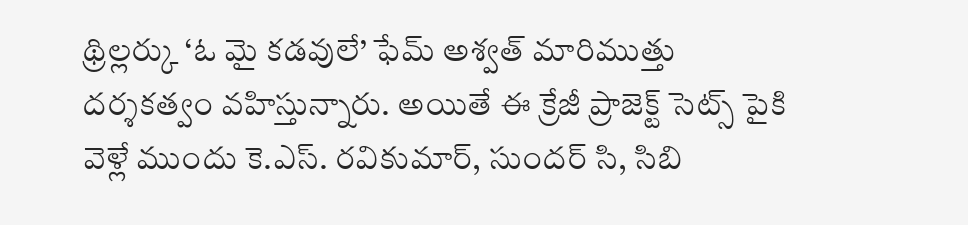థ్రిల్లర్కు ‘ఓ మై కడవులే’ ఫేమ్ అశ్వత్ మారిముత్తు దర్శకత్వం వహిస్తున్నారు. అయితే ఈ క్రేజీ ప్రాజెక్ట్ సెట్స్ పైకి వెళ్లే ముందు కె.ఎస్. రవికుమార్, సుందర్ సి, సిబి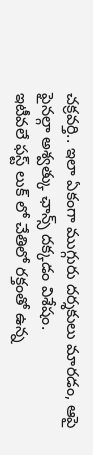చక్రవర్తి.. ఇలా ఏకంగా ముగ్గురు దర్శకులు మారడం, ఆపై ఫైనల్గా అశ్వత్కు ఛాన్స్ దక్కడం విశేషం.
ఇటీవలే ఫస్ట్ లుక్ లో చేతిలో రక్తంతో ఉన్న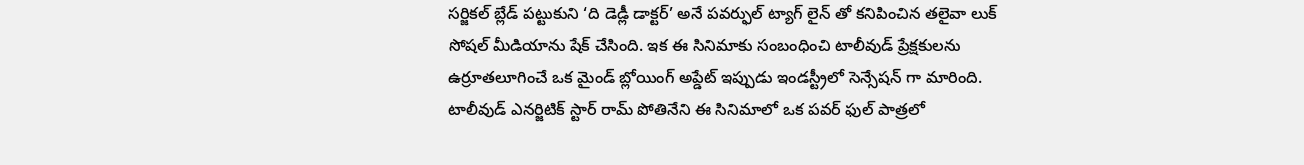సర్జికల్ బ్లేడ్ పట్టుకుని ‘ది డెడ్లీ డాక్టర్’ అనే పవర్ఫుల్ ట్యాగ్ లైన్ తో కనిపించిన తలైవా లుక్ సోషల్ మీడియాను షేక్ చేసింది. ఇక ఈ సినిమాకు సంబంధించి టాలీవుడ్ ప్రేక్షకులను ఉర్రూతలూగించే ఒక మైండ్ బ్లోయింగ్ అప్డేట్ ఇప్పుడు ఇండస్ట్రీలో సెన్సేషన్ గా మారింది. టాలీవుడ్ ఎనర్జిటిక్ స్టార్ రామ్ పోతినేని ఈ సినిమాలో ఒక పవర్ ఫుల్ పాత్రలో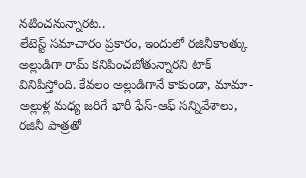నటించనున్నారట..
లేటెస్ట్ సమాచారం ప్రకారం, ఇందులో రజినీకాంత్కు అల్లుడిగా రామ్ కనిపించబోతున్నారని టాక్ వినిపిస్తోంది. కేవలం అల్లుడిగానే కాకుండా, మామా-అల్లుళ్ల మధ్య జరిగే భారీ ఫేస్-ఆఫ్ సన్నివేశాలు, రజినీ పాత్రతో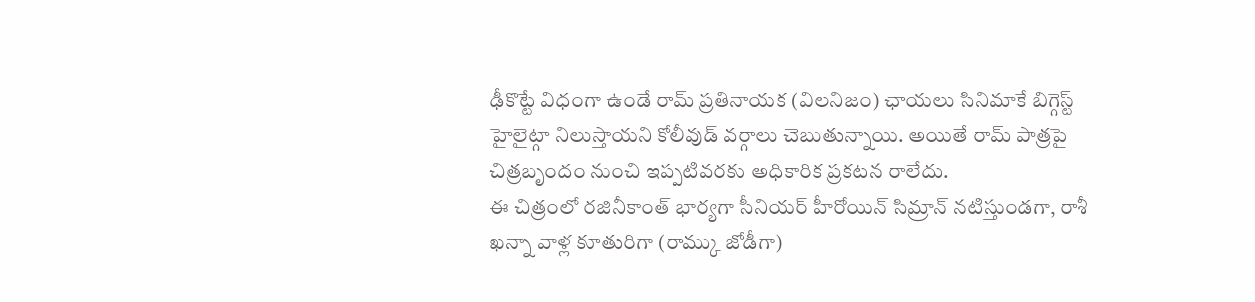ఢీకొట్టే విధంగా ఉండే రామ్ ప్రతినాయక (విలనిజం) ఛాయలు సినిమాకే బిగ్గెస్ట్ హైలైట్గా నిలుస్తాయని కోలీవుడ్ వర్గాలు చెబుతున్నాయి. అయితే రామ్ పాత్రపై చిత్రబృందం నుంచి ఇప్పటివరకు అధికారిక ప్రకటన రాలేదు.
ఈ చిత్రంలో రజినీకాంత్ భార్యగా సీనియర్ హీరోయిన్ సిమ్రాన్ నటిస్తుండగా, రాశీ ఖన్నా వాళ్ల కూతురిగా (రామ్కు జోడీగా)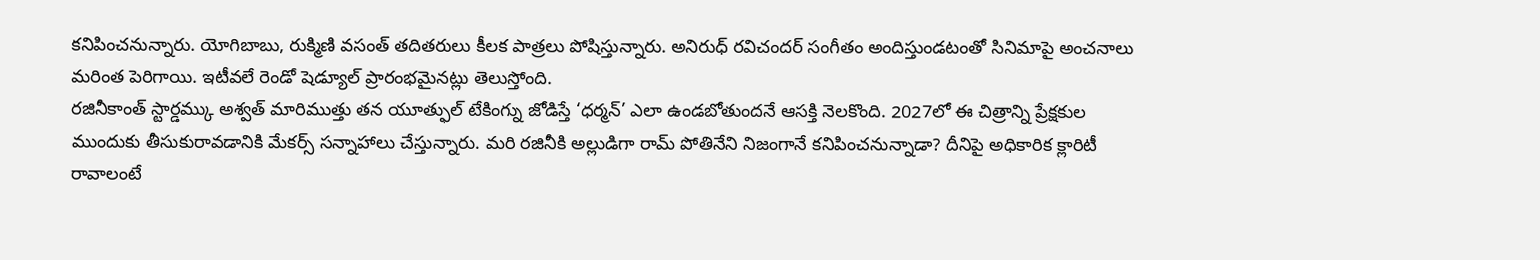కనిపించనున్నారు. యోగిబాబు, రుక్మిణి వసంత్ తదితరులు కీలక పాత్రలు పోషిస్తున్నారు. అనిరుధ్ రవిచందర్ సంగీతం అందిస్తుండటంతో సినిమాపై అంచనాలు మరింత పెరిగాయి. ఇటీవలే రెండో షెడ్యూల్ ప్రారంభమైనట్లు తెలుస్తోంది.
రజినీకాంత్ స్టార్డమ్కు అశ్వత్ మారిముత్తు తన యూత్ఫుల్ టేకింగ్ను జోడిస్తే ‘ధర్మన్’ ఎలా ఉండబోతుందనే ఆసక్తి నెలకొంది. 2027లో ఈ చిత్రాన్ని ప్రేక్షకుల ముందుకు తీసుకురావడానికి మేకర్స్ సన్నాహాలు చేస్తున్నారు. మరి రజినీకి అల్లుడిగా రామ్ పోతినేని నిజంగానే కనిపించనున్నాడా? దీనిపై అధికారిక క్లారిటీ రావాలంటే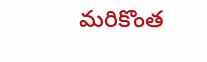మరికొంత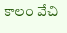కాలం వేచి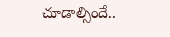చూడాల్సిందే..